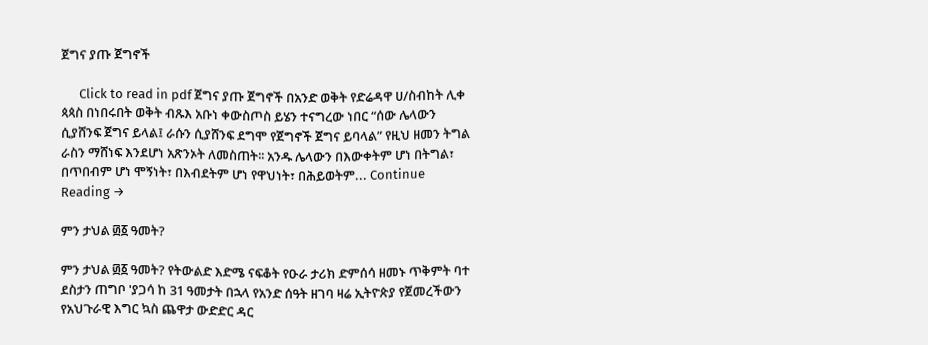ጀግና ያጡ ጀግኖች

      Click to read in pdf ጀግና ያጡ ጀግኖች በአንድ ወቅት የድሬዳዋ ሀ/ስብከት ሊቀ ጳጳስ በነበሩበት ወቅት ብጹእ አቡነ ቀውስጦስ ይሄን ተናግረው ነበር “ሰው ሌላውን ሲያሸንፍ ጀግና ይላል፤ ራሱን ሲያሸንፍ ደግሞ የጀግኖች ጀግና ይባላል” የዚህ ዘመን ትግል ራስን ማሸነፍ እንደሆነ አጽንኦት ለመስጠት፡፡ አንዱ ሌላውን በእውቀትም ሆነ በትግል፣ በጥበብም ሆነ ሞኝነት፣ በእብደትም ሆነ የዋህነት፣ በሕይወትም... Continue Reading →

ምን ታህል ፴፩ ዓመት?

ምን ታህል ፴፩ ዓመት? የትውልድ እድሜ ናፍቆት የዑራ ታሪክ ድምሰሳ ዘመኑ ጥቅምት ባተ ደስታን ጠግቦ 'ያጋሳ ከ 31 ዓመታት በኋላ የአንድ ሰዓት ዘገባ ዛሬ ኢትዮጵያ የጀመረችውን የአህጉራዊ እግር ኳስ ጨዋታ ውድድር ዳር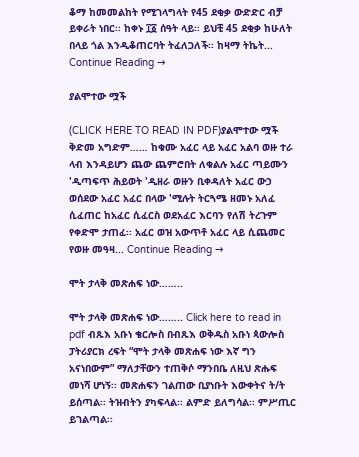ቆማ ከመመልከት የሚገላግላት የ45 ደቂቃ ውድድር ብቻ ይቀራት ነበር፡፡ ከቀኑ ፲፩ ሰዓት ላይ፡፡ ይህቺ 45 ደቂቃ ከሁለት በላይ ጎል እንዲቆጠርባት ትፈለጋለች፡፡ ከዛማ ትኬት... Continue Reading →

ያልሞተው ሟች

(CLICK HERE TO READ IN PDF)ያልሞተው ሟች ቅድመ አግድም…… ከቁሙ አፈር ላይ አፈር አልባ ወዙ ተራ ላብ እንዳይሆን ጨው ጨምሮበት ለቁልሉ አፈር ጣይሙን 'ዲጣፍጥ ሕይወት 'ዲዘራ ወዙን ቢቀዳለት አፈር ውኃ ወሰደው አፈር አፈር በላው 'ሚሉት ትርጓሜ ዘመኑ አለፈ ሲፈጠር ከአፈር ሲፈርስ ወደአፈር እርባን የለሽ ትረጉም የቀድሞ ታጠፈ፡፡ አፈር ወዝ አውጥቶ አፈር ላይ ሲጨመር የወዙ መዓዛ... Continue Reading →

ሞት ታላቅ መጽሐፍ ነው……..

ሞት ታላቅ መጽሐፍ ነው…….. Click here to read in pdf ብጹእ አቡነ ቄርሎስ በብጹእ ወቅዱስ አቡነ ጳውሎስ ፓትሪያርክ ረፍት “ሞት ታላቅ መጽሐፍ ነው እኛ ግን አናነበውም” ማለታቸውን ተጠቅሶ ማንበቤ ለዚህ ጽሑፍ መነሻ ሆነኝ፡፡ መጽሐፍን ገልጠው ቢያነቡት እውቀትና ት/ት ይሰጣል፡፡ ትዝብትን ያካፍላል፡፡ ልምድ ይለግሳል፡፡ ምሥጢር ይገልጣል፡፡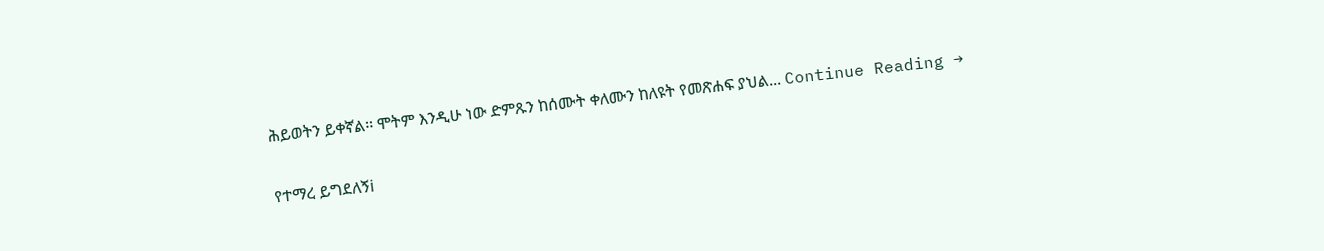ሕይወትን ይቀኛል፡፡ ሞትም እንዲሁ ነው ድምጹን ከሰሙት ቀለሙን ከለዩት የመጽሐፍ ያህል... Continue Reading →

የተማረ ይግደለኝi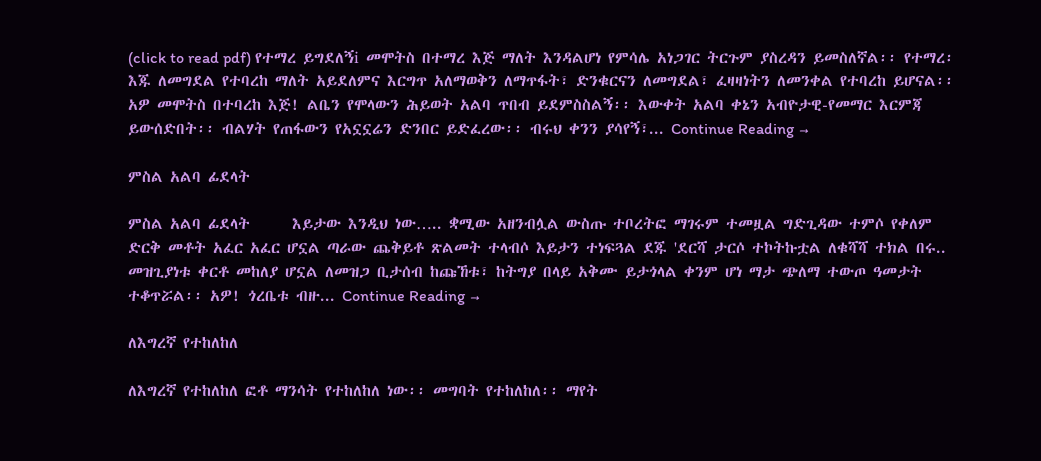(click to read pdf) የተማረ ይግደለኝi መሞትስ በተማረ እጅ ማለት እንዳልሆነ የምሳሌ አነጋገር ትርጉም ያስረዳን ይመስለኛል፡፡ የተማረ፡ እጁ ለመግደል የተባረከ ማለት አይደለምና እርግጥ አለማወቅን ለማጥፋት፣ ድንቁርናን ለመግደል፣ ፈዛዛነትን ለመንቀል የተባረከ ይሆናል፡፡ አዎ መሞትስ በተባረከ እጅ! ልቤን የሞላውን ሕይወት አልባ ጥበብ ይደምስስልኝ፡፡ እውቀት አልባ ቀኔን አብዮታዊ-የመማር እርምጃ ይውሰድበት፡፡ ብልሃት የጠፋውን የአኗኗሬን ድንበር ይድፈረው፡፡ ብሩህ ቀንን ያሳየኝ፣... Continue Reading →

ምስል አልባ ፊደላት

ምስል አልባ ፊደላት      እይታው እንዲህ ነው….. ቋሚው አዘንብሏል ውስጡ ተቦረትፎ ማገሩም ተመዟል ግድጊዳው ተምሶ የቀለም ድርቅ መቶት አፈር አፈር ሆኗል ጣራው ጨቅይቶ ጽልመት ተላብሶ እይታን ተነፍጓል ደጁ 'ደርሻ ታርሶ ተኮትኩቷል ለቁሻሻ ተክል በሩ.. መዝጊያነቱ ቀርቶ መከለያ ሆኗል ለመዝጋ ቢታሰብ ከጩኸቱ፣ ከትግያ በላይ አቅሙ ይታጎላል ቀንም ሆነ ማታ ጭለማ ተውጦ ዓመታት ተቆጥሯል፡፡ አዎ! ጎረቤቱ ብዙ... Continue Reading →

ለእግረኛ የተከለከለ

ለእግረኛ የተከለከለ ፎቶ ማንሳት የተከለከለ ነው፡፡ መግባት የተከለከለ፡፡ ማየት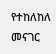የተከለከለ መናገር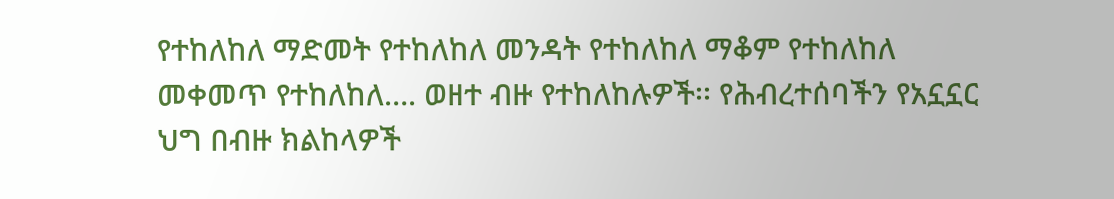የተከለከለ ማድመት የተከለከለ መንዳት የተከለከለ ማቆም የተከለከለ መቀመጥ የተከለከለ…. ወዘተ ብዙ የተከለከሉዎች፡፡ የሕብረተሰባችን የአኗኗር ህግ በብዙ ክልከላዎች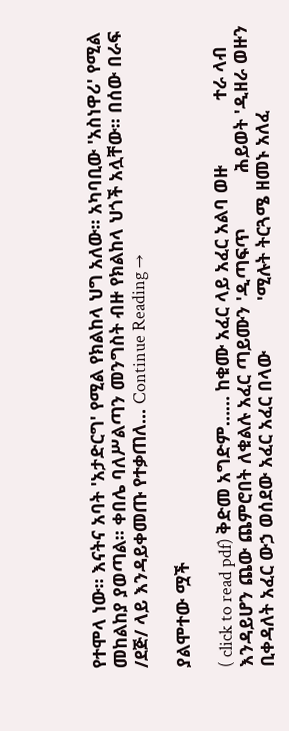የተሞላ ነው፡፡ እናትና አባት 'አታድርግ' የሚል የክልከላ ህግ አለው፡፡ አካባቢው 'አስነዋሪ' የሚል መከልከያ ያወጣል፡፡ ቀበሌ ባለሥልጣን መንግስት ብዙ የክልከላ ህጎች አሏቸው፡፡ በሰው በራፍ /ደጅ/ ላይ እንዳይቀመጡ የተቃጠለ... Continue Reading →

ያልሞተው ሟች

( click to read pdf) ቅድመ አግድም…… ከቁሙ አፈር ላይ አፈር አልባ ወዙ             ተራ ላብ እንዳይሆን ጨው ጨምሮበት ለቁልሉ አፈር ጣይሙን 'ዲጣፍጥ           ሕይወት 'ዲዘራ ወዙን ቢቀዳለት አፈር ውኃ ወሰደው አፈር አፈር በላው          'ሚሉት ትርጓሜ ዘመኑ አለፈ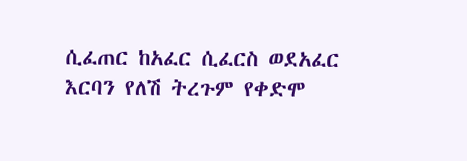ሲፈጠር ከአፈር ሲፈርስ ወደአፈር         እርባን የለሽ ትረጉም የቀድሞ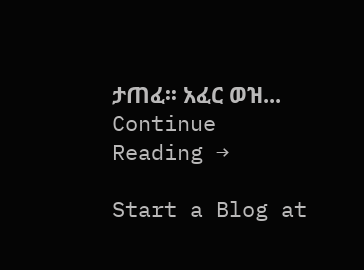ታጠፈ፡፡ አፈር ወዝ... Continue Reading →

Start a Blog at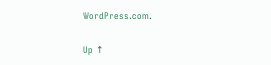WordPress.com.

Up ↑